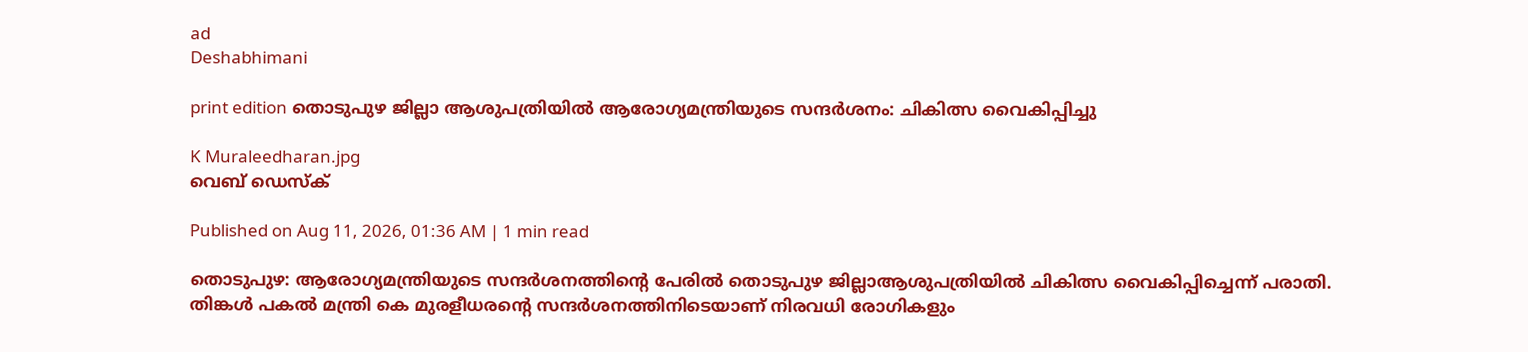ad
Deshabhimani

print edition തൊടുപുഴ ജില്ലാ ആശുപത്രിയിൽ ആരോഗ്യമന്ത്രിയുടെ സന്ദർശനം: ചികിത്സ വൈകിപ്പിച്ചു

K Muraleedharan.jpg
വെബ് ഡെസ്ക്

Published on Aug 11, 2026, 01:36 AM | 1 min read

തൊടുപുഴ: ആരോഗ്യമന്ത്രിയുടെ സന്ദർശനത്തിന്റെ പേരിൽ തൊടുപുഴ ജില്ലാആശുപത്രിയിൽ ചികിത്സ വൈകിപ്പിച്ചെന്ന്‌ പരാതി. തിങ്കൾ പകൽ മന്ത്രി കെ മുരളീധരന്റെ സന്ദർശനത്തിനിടെയാണ് നിരവധി രോഗികളും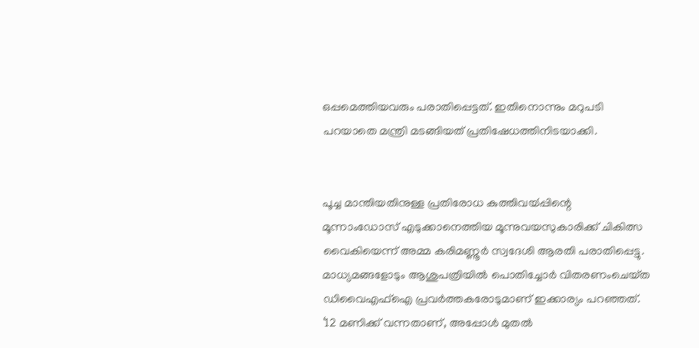ഒപ്പമെത്തിയവരും പരാതിപ്പെട്ടത്. ഇതിനൊന്നും മറുപടി പറയാതെ മന്ത്രി മടങ്ങിയത് പ്രതിഷേധത്തിനിടയാക്കി.


പൂച്ച മാന്തിയതിനുള്ള പ്രതിരോധ കുത്തിവയ്‍പ്പിന്റെ മൂന്നാംഡോസ് എടുക്കാനെത്തിയ മൂന്നുവയസുകാരിക്ക് ചികിത്സ വൈകിയെന്ന് അമ്മ കരിമണ്ണൂർ സ്വദേശി ആരതി പരാതിപ്പെട്ടു. മാധ്യമങ്ങളോടും ആശുപത്രിയിൽ പൊതിച്ചോർ വിതരണംചെയ്‌ത ഡിവൈഎഫ്ഐ പ്രവർത്തകരോടുമാണ് ഇക്കാര്യം പറഞ്ഞത്. ‘12 മണിക്ക് വന്നതാണ്, അപ്പോൾ മുതൽ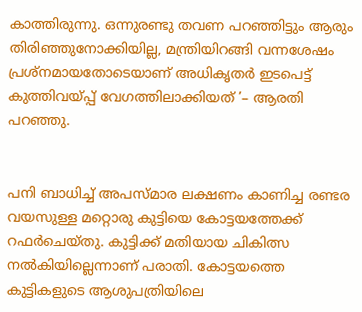കാത്തിരുന്നു. ഒന്നുരണ്ടു തവണ പറഞ്ഞിട്ടും ആരും തിരിഞ്ഞുനോക്കിയില്ല, മന്ത്രിയിറങ്ങി വന്നശേഷം പ്രശ്‍നമായതോടെയാണ് അധികൃതർ ഇടപെട്ട് കുത്തിവയ്‍പ്പ് വേഗത്തിലാക്കിയത് ’– ആരതി പറഞ്ഞു.


പനി ബാധിച്ച്‌ അപസ്‍മാര ലക്ഷണം കാണിച്ച രണ്ടര വയസുള്ള മറ്റൊരു കുട്ടിയെ കോട്ടയത്തേക്ക് റഫർ‌ചെയ്‍തു. കുട്ടിക്ക് മതിയായ ചികിത്സ നൽകിയില്ലെന്നാണ്‌ പരാതി. കോട്ടയത്തെ കുട്ടികളുടെ ആശുപത്രിയിലെ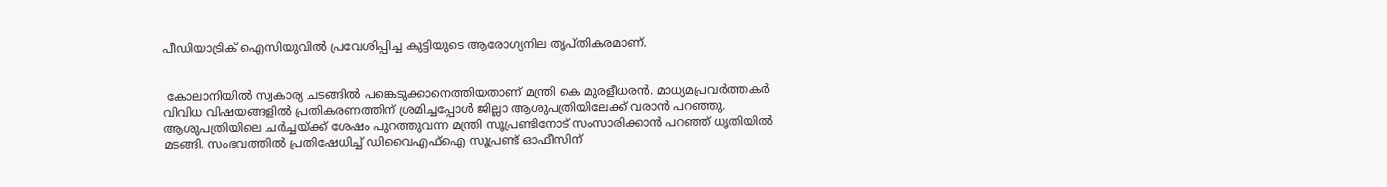പീഡിയാട്രിക് ഐസിയുവിൽ പ്രവേശിപ്പിച്ച കുട്ടിയുടെ ആരോഗ്യനില തൃപ്തികരമാണ്.


 കോലാനിയിൽ സ്വകാര്യ ചടങ്ങിൽ പങ്കെടുക്കാനെത്തിയതാണ് മന്ത്രി കെ മുരളീധരൻ. മാധ്യമപ്രവർത്തകർ വിവിധ വിഷയങ്ങളിൽ പ്രതികരണത്തിന് ശ്രമിച്ചപ്പോൾ ജില്ലാ ആശുപത്രിയിലേക്ക് വരാൻ പറഞ്ഞു. ആശുപത്രിയിലെ ചർച്ചയ്‍ക്ക് ശേഷം പുറത്തുവന്ന മന്ത്രി സൂപ്രണ്ടിനോട് സംസാരിക്കാൻ പറഞ്ഞ് ധൃതിയിൽ മടങ്ങി. സംഭവത്തിൽ പ്രതിഷേധിച്ച്‌ ഡിവൈഎഫ്‌ഐ സൂപ്രണ്ട്‌ ഓഫീസിന്‌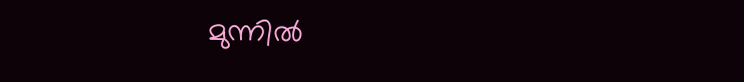മുന്നിൽ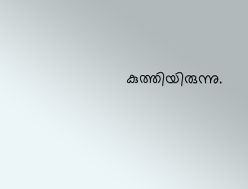കുത്തിയിരുന്നു.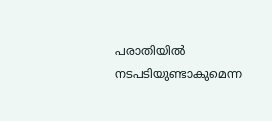പരാതിയിൽ നടപടിയുണ്ടാകുമെന്ന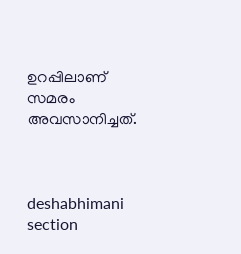ഉറപ്പിലാണ്‌ സമരം അവസാനിച്ചത്‌.



deshabhimani section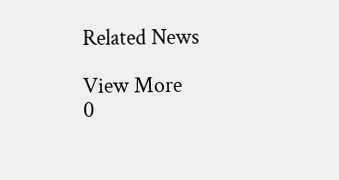Related News

View More
0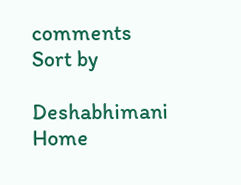comments
Sort by

Deshabhimani
Home